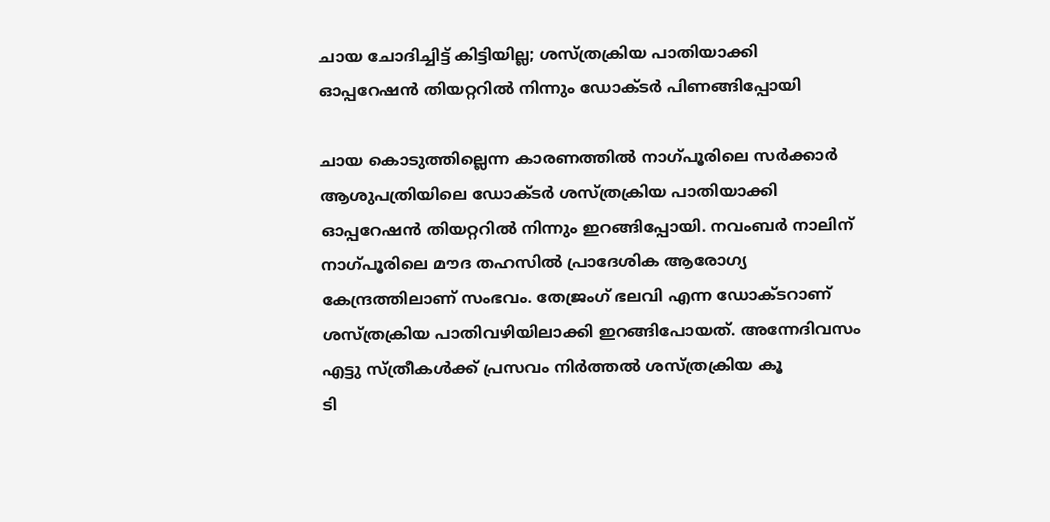ചായ ചോദിച്ചിട്ട് കിട്ടിയില്ല; ശസ്ത്രക്രിയ പാതിയാക്കി ഓപ്പറേഷന്‍ തിയറ്ററില്‍ നിന്നും ഡോക്ടര്‍ പിണങ്ങിപ്പോയി

ചായ കൊടുത്തില്ലെന്ന കാരണത്തില്‍ നാഗ്പൂരിലെ സര്‍ക്കാര്‍ ആശുപത്രിയിലെ ഡോക്ടര്‍ ശസ്ത്രക്രിയ പാതിയാക്കി ഓപ്പറേഷന്‍ തിയറ്ററില്‍ നിന്നും ഇറങ്ങിപ്പോയി. നവംബര്‍ നാലിന് നാഗ്പൂരിലെ മൗദ തഹസില്‍ പ്രാദേശിക ആരോഗ്യ കേന്ദ്രത്തിലാണ് സംഭവം. തേജ്രംഗ് ഭലവി എന്ന ഡോക്ടറാണ് ശസ്ത്രക്രിയ പാതിവഴിയിലാക്കി ഇറങ്ങിപോയത്. അന്നേദിവസം എട്ടു സ്ത്രീകള്‍ക്ക് പ്രസവം നിര്‍ത്തല്‍ ശസ്ത്രക്രിയ കൂ
ടി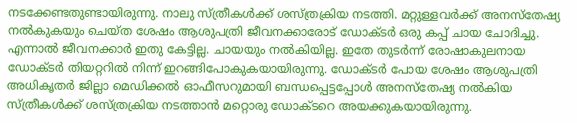നടക്കേണ്ടതുണ്ടായിരുന്നു. നാലു സ്ത്രീകള്‍ക്ക് ശസ്ത്രക്രിയ നടത്തി. മറ്റുള്ളവര്‍ക്ക് അനസ്തേഷ്യ നല്‍കുകയും ചെയ്ത ശേഷം ആശുപത്രി ജീവനക്കാരോട് ഡോക്ടര്‍ ഒരു കപ്പ് ചായ ചോദിച്ചു. എന്നാല്‍ ജീവനക്കാര്‍ ഇതു കേട്ടില്ല. ചായയും നല്‍കിയില്ല. ഇതേ തുടര്‍ന്ന് രോഷാകുലനായ ഡോക്ടര്‍ തിയറ്ററില്‍ നിന്ന് ഇറങ്ങിപോകുകയായിരുന്നു. ഡോക്ടര്‍ പോയ ശേഷം ആശുപത്രി അധികൃതര്‍ ജില്ലാ മെഡിക്കല്‍ ഓഫീസറുമായി ബന്ധപ്പെട്ടപ്പോള്‍ അനസ്തേഷ്യ നല്‍കിയ സ്ത്രീകള്‍ക്ക് ശസ്ത്രക്രിയ നടത്താന്‍ മറ്റൊരു ഡോക്ടറെ അയക്കുകയായിരുന്നു.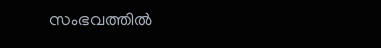സംഭവത്തില്‍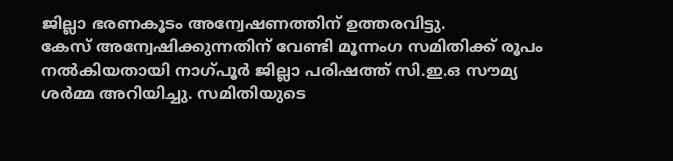ജില്ലാ ഭരണകൂടം അന്വേഷണത്തിന് ഉത്തരവിട്ടു.
കേസ് അന്വേഷിക്കുന്നതിന് വേണ്ടി മൂന്നംഗ സമിതിക്ക് രൂപം നല്‍കിയതായി നാഗ്പൂര്‍ ജില്ലാ പരിഷത്ത് സി.ഇ.ഒ സൗമ്യ ശര്‍മ്മ അറിയിച്ചു. സമിതിയുടെ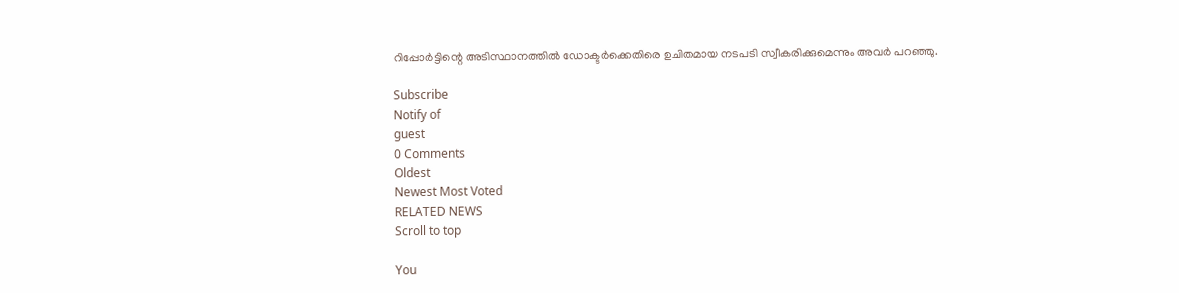റിപ്പോര്‍ട്ടിന്റെ അടിസ്ഥാനത്തില്‍ ഡോക്ടര്‍ക്കെതിരെ ഉചിതമായ നടപടി സ്വീകരിക്കുമെന്നും അവര്‍ പറഞ്ഞു.

Subscribe
Notify of
guest
0 Comments
Oldest
Newest Most Voted
RELATED NEWS
Scroll to top

You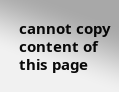cannot copy content of this page